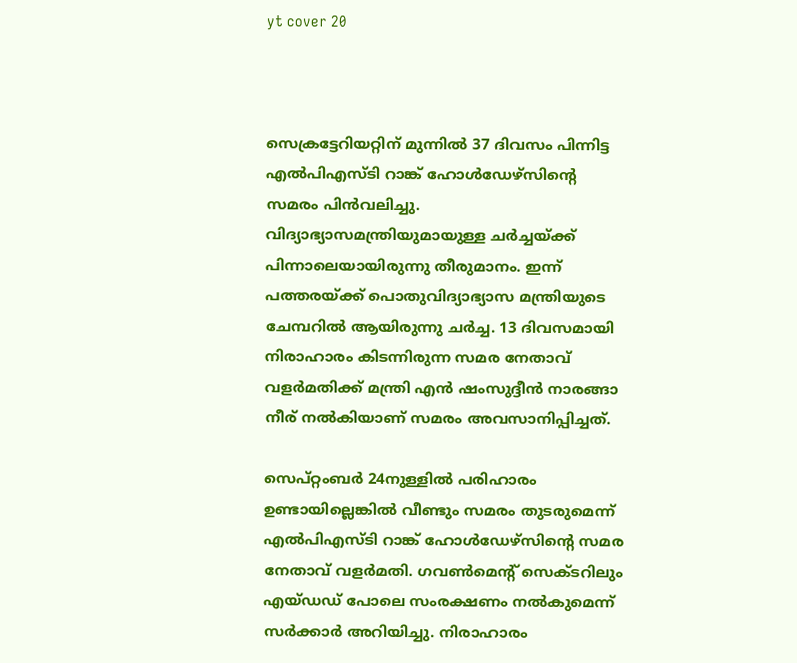yt cover 20



സെക്രട്ടേറിയറ്റിന് മുന്നില്‍ 37 ദിവസം പിന്നിട്ട എല്‍പിഎസ്ടി റാങ്ക് ഹോള്‍ഡേഴ്സിന്റെ സമരം പിന്‍വലിച്ചു. വിദ്യാഭ്യാസമന്ത്രിയുമായുള്ള ചര്‍ച്ചയ്ക്ക് പിന്നാലെയായിരുന്നു തീരുമാനം. ഇന്ന് പത്തരയ്ക്ക് പൊതുവിദ്യാഭ്യാസ മന്ത്രിയുടെ ചേമ്പറില്‍ ആയിരുന്നു ചര്‍ച്ച. 13 ദിവസമായി നിരാഹാരം കിടന്നിരുന്ന സമര നേതാവ് വളര്‍മതിക്ക് മന്ത്രി എന്‍ ഷംസുദ്ദീന്‍ നാരങ്ങാ നീര് നല്‍കിയാണ് സമരം അവസാനിപ്പിച്ചത്.

സെപ്റ്റംബര്‍ 24നുള്ളില്‍ പരിഹാരം ഉണ്ടായില്ലെങ്കില്‍ വീണ്ടും സമരം തുടരുമെന്ന് എല്‍പിഎസ്ടി റാങ്ക് ഹോള്‍ഡേഴ്സിന്റെ സമര നേതാവ് വളര്‍മതി. ഗവണ്‍മെന്റ് സെക്ടറിലും എയ്ഡഡ് പോലെ സംരക്ഷണം നല്‍കുമെന്ന് സര്‍ക്കാര്‍ അറിയിച്ചു. നിരാഹാരം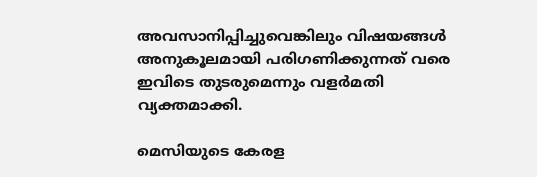അവസാനിപ്പിച്ചുവെങ്കിലും വിഷയങ്ങള്‍ അനുകൂലമായി പരിഗണിക്കുന്നത് വരെ ഇവിടെ തുടരുമെന്നും വളര്‍മതി വ്യക്തമാക്കി.

മെസിയുടെ കേരള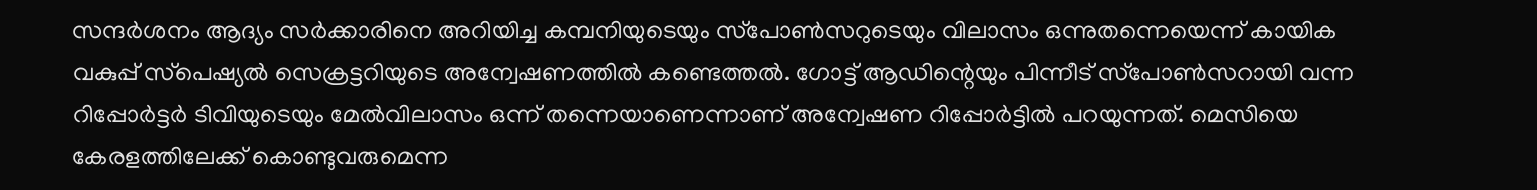സന്ദര്‍ശനം ആദ്യം സര്‍ക്കാരിനെ അറിയിച്ച കമ്പനിയുടെയും സ്‌പോണ്‍സറുടെയും വിലാസം ഒന്നുതന്നെയെന്ന് കായിക വകുപ്പ് സ്‌പെഷ്യല്‍ സെക്രട്ടറിയുടെ അന്വേഷണത്തില്‍ കണ്ടെത്തല്‍. ഗോട്ട് ആഡിന്റെയും പിന്നീട് സ്‌പോണ്‍സറായി വന്ന റിപ്പോര്‍ട്ടര്‍ ടിവിയുടെയും മേല്‍വിലാസം ഒന്ന് തന്നെയാണെന്നാണ് അന്വേഷണ റിപ്പോര്‍ട്ടില്‍ പറയുന്നത്. മെസിയെ കേരളത്തിലേക്ക് കൊണ്ടുവരുമെന്ന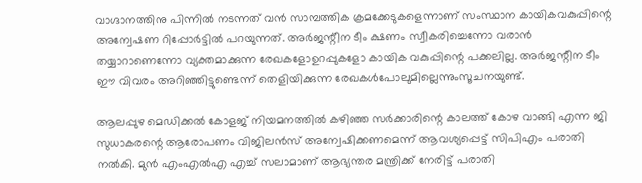വാഗ്ദാനത്തിനു പിന്നില്‍ നടന്നത് വന്‍ സാമ്പത്തിക ക്രമക്കേടുകളെന്നാണ് സംസ്ഥാന കായികവകുപ്പിന്റെ അന്വേഷണ റിപ്പോര്‍ട്ടില്‍ പറയുന്നത്. അര്‍ജന്റീന ടീം ക്ഷണം സ്വീകരിച്ചെന്നോ വരാന്‍ തയ്യാറാണെന്നോ വ്യക്തമാക്കുന്ന രേഖകളോഉറപ്പുകളോ കായിക വകുപ്പിന്റെ പക്കലില്ല. അര്‍ജന്റീന ടീം ഈ വിവരം അറിഞ്ഞിട്ടുണ്ടെന്ന് തെളിയിക്കുന്ന രേഖകള്‍പോലുമില്ലെന്നുംസൂചനയുണ്ട്.

ആലപ്പുഴ മെഡിക്കല്‍ കോളജ് നിയമനത്തില്‍ കഴിഞ്ഞ സര്‍ക്കാരിന്റെ കാലത്ത് കോഴ വാങ്ങി എന്ന ജി സുധാകരന്റെ ആരോപണം വിജിലന്‍സ് അന്വേഷിക്കണമെന്ന് ആവശ്യപ്പെട്ട് സിപിഎം പരാതി നല്‍കി. മുന്‍ എംഎല്‍എ എച്ച് സലാമാണ് ആഭ്യന്തര മന്ത്രിക്ക് നേരിട്ട് പരാതി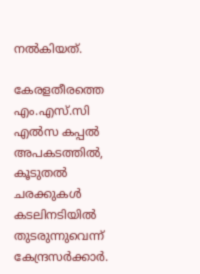നല്‍കിയത്.

കേരളതീരത്തെ എം.എസ്.സി എല്‍സ കപ്പല്‍ അപകടത്തില്‍, കൂടുതല്‍ ചരക്കുകള്‍ കടലിനടിയില്‍ തുടരുന്നുവെന്ന് കേന്ദ്രസര്‍ക്കാര്‍.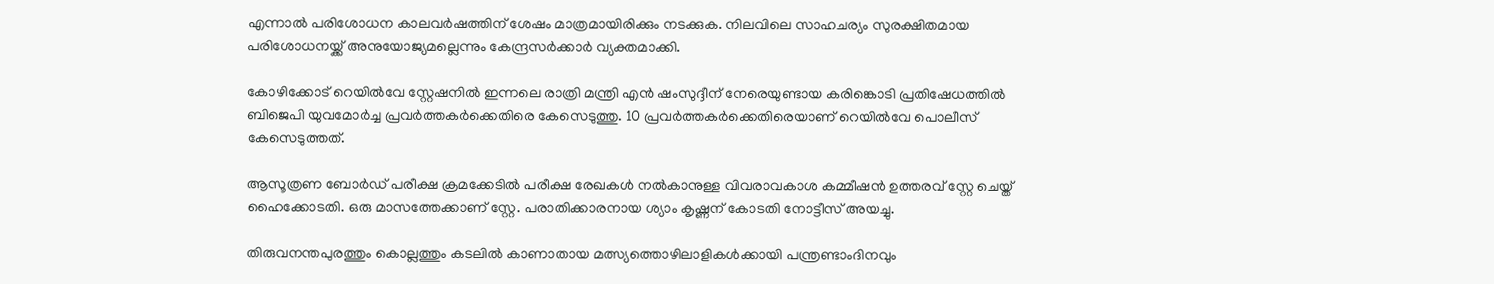എന്നാല്‍ പരിശോധന കാലവര്‍ഷത്തിന് ശേഷം മാത്രമായിരിക്കും നടക്കുക. നിലവിലെ സാഹചര്യം സുരക്ഷിതമായ പരിശോധനയ്ക്ക് അനുയോജ്യമല്ലെന്നും കേന്ദ്രസര്‍ക്കാര്‍ വ്യക്തമാക്കി.

കോഴിക്കോട് റെയില്‍വേ സ്റ്റേഷനില്‍ ഇന്നലെ രാത്രി മന്ത്രി എന്‍ ഷംസുദ്ദീന് നേരെയുണ്ടായ കരിങ്കൊടി പ്രതിഷേധത്തില്‍ ബിജെപി യുവമോര്‍ച്ച പ്രവര്‍ത്തകര്‍ക്കെതിരെ കേസെടുത്തു. 10 പ്രവര്‍ത്തകര്‍ക്കെതിരെയാണ് റെയില്‍വേ പൊലീസ് കേസെടുത്തത്.

ആസൂത്രണ ബോര്‍ഡ് പരീക്ഷ ക്രമക്കേടില്‍ പരീക്ഷ രേഖകള്‍ നല്‍കാനുള്ള വിവരാവകാശ കമ്മീഷന്‍ ഉത്തരവ് സ്റ്റേ ചെയ്ത് ഹൈക്കോടതി. ഒരു മാസത്തേക്കാണ് സ്റ്റേ. പരാതിക്കാരനായ ശ്യാം കൃഷ്ണന് കോടതി നോട്ടീസ് അയച്ചു.

തിരുവനന്തപുരത്തും കൊല്ലത്തും കടലില്‍ കാണാതായ മത്സ്യത്തൊഴിലാളികള്‍ക്കായി പന്ത്രണ്ടാംദിനവും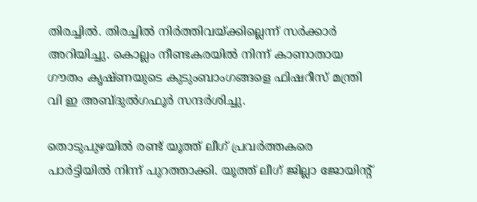തിരച്ചില്‍. തിരച്ചില്‍ നിര്‍ത്തിവയ്ക്കില്ലെന്ന് സര്‍ക്കാര്‍ അറിയിച്ചു. കൊല്ലം നീണ്ടകരയില്‍ നിന്ന് കാണാതായ ഗൗതം കൃഷ്ണയുടെ കുടുംബാംഗങ്ങളെ ഫിഷറീസ് മന്ത്രി വി ഇ അബ്ദുല്‍ഗഫൂര്‍ സന്ദര്‍ശിച്ചു.

തൊടുപുഴയില്‍ രണ്ട് യൂത്ത് ലീഗ് പ്രവര്‍ത്തകരെ പാര്‍ട്ടിയില്‍ നിന്ന് പുറത്താക്കി. യൂത്ത് ലീഗ് ജില്ലാ ജോയിന്റ്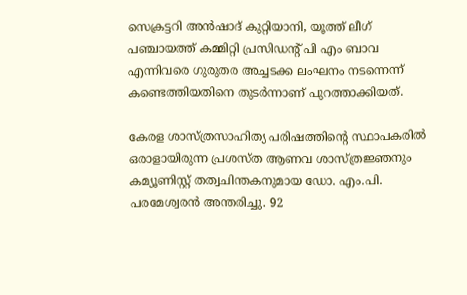സെക്രട്ടറി അന്‍ഷാദ് കുറ്റിയാനി, യൂത്ത് ലീഗ് പഞ്ചായത്ത് കമ്മിറ്റി പ്രസിഡന്റ് പി എം ബാവ എന്നിവരെ ഗുരുതര അച്ചടക്ക ലംഘനം നടന്നെന്ന് കണ്ടെത്തിയതിനെ തുടര്‍ന്നാണ് പുറത്താക്കിയത്.

കേരള ശാസ്ത്രസാഹിത്യ പരിഷത്തിന്റെ സ്ഥാപകരില്‍ ഒരാളായിരുന്ന പ്രശസ്ത ആണവ ശാസ്ത്രജ്ഞനും കമ്യൂണിസ്റ്റ് തത്വചിന്തകനുമായ ഡോ. എം.പി. പരമേശ്വരന്‍ അന്തരിച്ചു. 92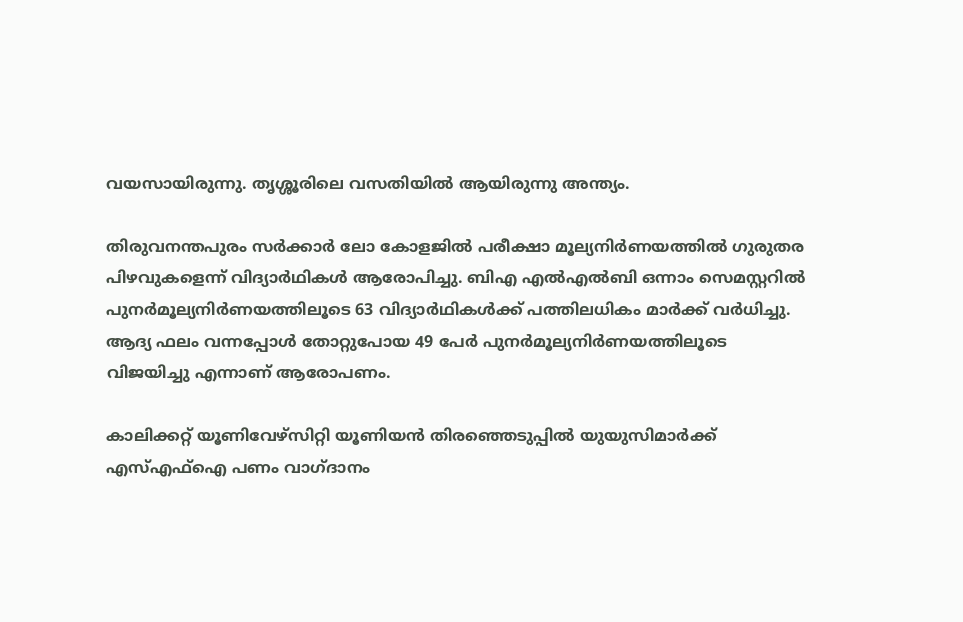വയസായിരുന്നു. തൃശ്ശൂരിലെ വസതിയില്‍ ആയിരുന്നു അന്ത്യം.

തിരുവനന്തപുരം സര്‍ക്കാര്‍ ലോ കോളജില്‍ പരീക്ഷാ മൂല്യനിര്‍ണയത്തില്‍ ഗുരുതര പിഴവുകളെന്ന് വിദ്യാര്‍ഥികള്‍ ആരോപിച്ചു. ബിഎ എല്‍എല്‍ബി ഒന്നാം സെമസ്റ്ററില്‍ പുനര്‍മൂല്യനിര്‍ണയത്തിലൂടെ 63 വിദ്യാര്‍ഥികള്‍ക്ക് പത്തിലധികം മാര്‍ക്ക് വര്‍ധിച്ചു. ആദ്യ ഫലം വന്നപ്പോള്‍ തോറ്റുപോയ 49 പേര്‍ പുനര്‍മൂല്യനിര്‍ണയത്തിലൂടെ വിജയിച്ചു എന്നാണ് ആരോപണം.

കാലിക്കറ്റ് യൂണിവേഴ്‌സിറ്റി യൂണിയന്‍ തിരഞ്ഞെടുപ്പില്‍ യുയുസിമാര്‍ക്ക് എസ്എഫ്‌ഐ പണം വാഗ്ദാനം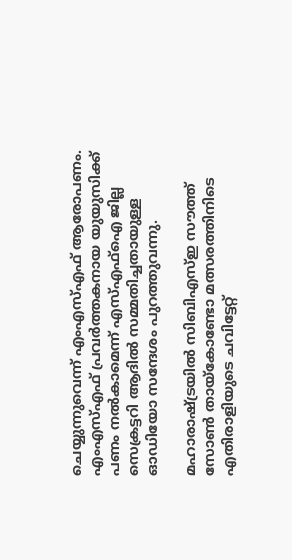ചെയ്യുന്നുവെന്ന് എംഎസ്എഫ് ആരോപണം. എംഎസ്എഫ് പ്രവര്‍ത്തകനായ യുയുസിക്ക് പണം നല്‍കാമെന്ന് എസ്എഫ്‌ഐ ജില്ല സെക്രട്ടറി ആദില്‍ സമ്മതിച്ചതായുള്ള ഓഡിയോ സന്ദേശം പുറത്തുവന്നു.

മഹാരാഷ്ട്രയില്‍ സിബിഎസ്ഇ സൗത്ത് സോണ്‍ തായ്കോണ്ടോ മത്സരത്തിനിടെ എതിരാളിയുടെ ചവിട്ടേറ്റ്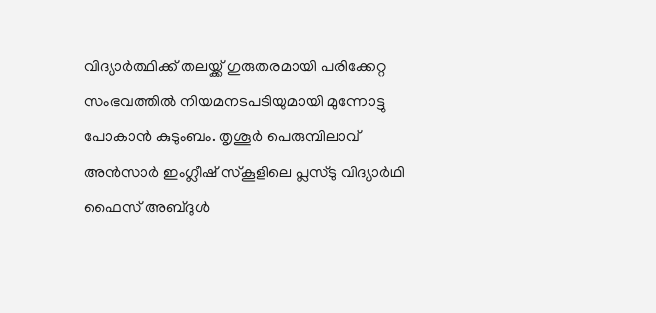വിദ്യാര്‍ത്ഥിക്ക് തലയ്ക്ക് ഗുരുതരമായി പരിക്കേറ്റ സംഭവത്തില്‍ നിയമനടപടിയുമായി മുന്നോട്ടു പോകാന്‍ കുടുംബം. തൃശൂര്‍ പെരുമ്പിലാവ് അന്‍സാര്‍ ഇംഗ്ലീഷ് സ്‌കൂളിലെ പ്ലസ്ടു വിദ്യാര്‍ഥി ഫൈസ് അബ്ദുള്‍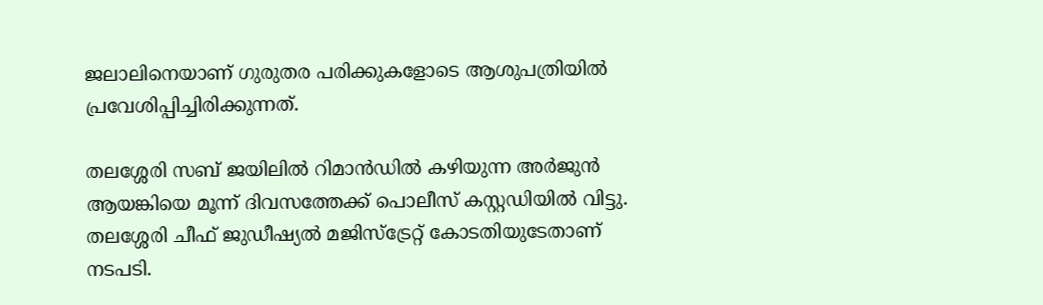ജലാലിനെയാണ് ഗുരുതര പരിക്കുകളോടെ ആശുപത്രിയില്‍ പ്രവേശിപ്പിച്ചിരിക്കുന്നത്.

തലശ്ശേരി സബ് ജയിലില്‍ റിമാന്‍ഡില്‍ കഴിയുന്ന അര്‍ജുന്‍ ആയങ്കിയെ മൂന്ന് ദിവസത്തേക്ക് പൊലീസ് കസ്റ്റഡിയില്‍ വിട്ടു. തലശ്ശേരി ചീഫ് ജുഡീഷ്യല്‍ മജിസ്‌ട്രേറ്റ് കോടതിയുടേതാണ് നടപടി.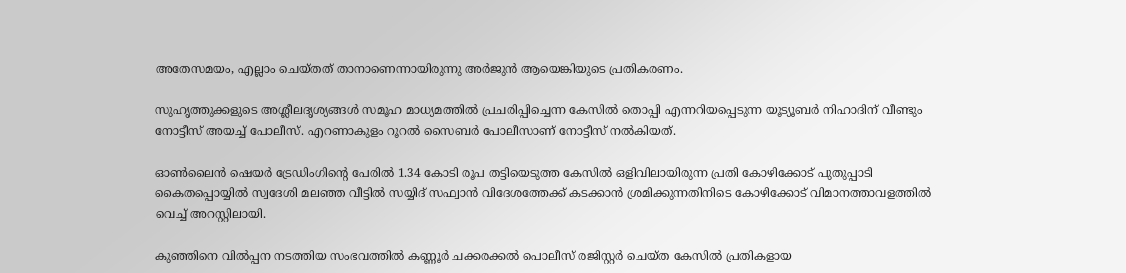അതേസമയം, എല്ലാം ചെയ്തത് താനാണെന്നായിരുന്നു അര്‍ജുന്‍ ആയെങ്കിയുടെ പ്രതികരണം.

സുഹൃത്തുക്കളുടെ അശ്ലീലദൃശ്യങ്ങള്‍ സമൂഹ മാധ്യമത്തില്‍ പ്രചരിപ്പിച്ചെന്ന കേസില്‍ തൊപ്പി എന്നറിയപ്പെടുന്ന യൂട്യൂബര്‍ നിഹാദിന് വീണ്ടും നോട്ടീസ് അയച്ച് പോലീസ്. എറണാകുളം റൂറല്‍ സൈബര്‍ പോലീസാണ് നോട്ടീസ് നല്‍കിയത്.

ഓണ്‍ലൈന്‍ ഷെയര്‍ ട്രേഡിംഗിന്റെ പേരില്‍ 1.34 കോടി രൂപ തട്ടിയെടുത്ത കേസില്‍ ഒളിവിലായിരുന്ന പ്രതി കോഴിക്കോട് പുതുപ്പാടി കൈതപ്പൊയ്യില്‍ സ്വദേശി മലഞ്ഞ വീട്ടില്‍ സയ്യിദ് സഫ്വാന്‍ വിദേശത്തേക്ക് കടക്കാന്‍ ശ്രമിക്കുന്നതിനിടെ കോഴിക്കോട് വിമാനത്താവളത്തില്‍ വെച്ച് അറസ്റ്റിലായി.

കുഞ്ഞിനെ വില്‍പ്പന നടത്തിയ സംഭവത്തില്‍ കണ്ണൂര്‍ ചക്കരക്കല്‍ പൊലീസ് രജിസ്റ്റര്‍ ചെയ്ത കേസില്‍ പ്രതികളായ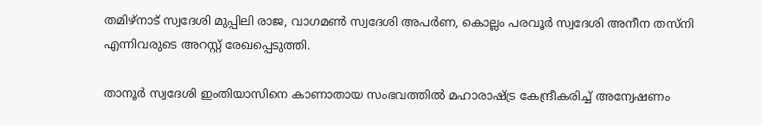തമിഴ്‌നാട് സ്വദേശി മുപ്പിലി രാജ, വാഗമണ്‍ സ്വദേശി അപര്‍ണ, കൊല്ലം പരവൂര്‍ സ്വദേശി അനീന തസ്‌നി എന്നിവരുടെ അറസ്റ്റ് രേഖപ്പെടുത്തി.

താനൂര്‍ സ്വദേശി ഇംതിയാസിനെ കാണാതായ സംഭവത്തില്‍ മഹാരാഷ്ട്ര കേന്ദ്രീകരിച്ച് അന്വേഷണം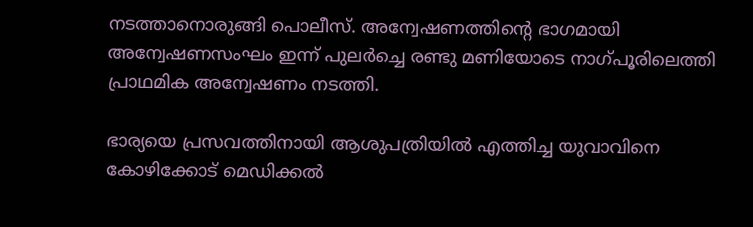നടത്താനൊരുങ്ങി പൊലീസ്. അന്വേഷണത്തിന്റെ ഭാഗമായി അന്വേഷണസംഘം ഇന്ന് പുലര്‍ച്ചെ രണ്ടു മണിയോടെ നാഗ്പൂരിലെത്തി പ്രാഥമിക അന്വേഷണം നടത്തി.

ഭാര്യയെ പ്രസവത്തിനായി ആശുപത്രിയില്‍ എത്തിച്ച യുവാവിനെ കോഴിക്കോട് മെഡിക്കല്‍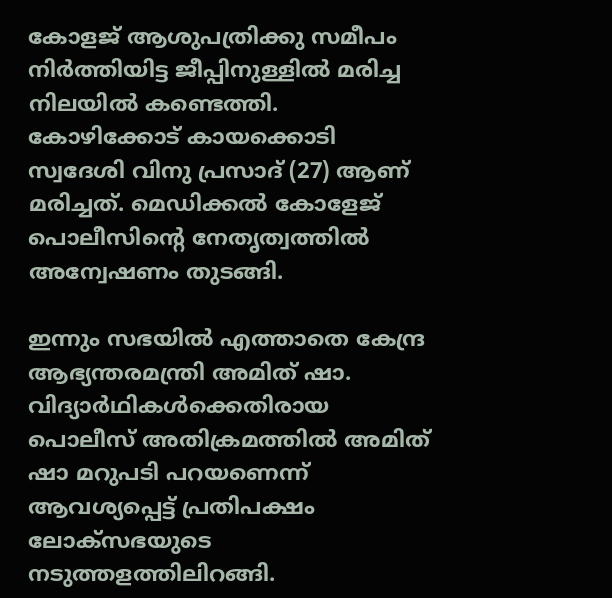കോളജ് ആശുപത്രിക്കു സമീപം നിര്‍ത്തിയിട്ട ജീപ്പിനുള്ളില്‍ മരിച്ച നിലയില്‍ കണ്ടെത്തി.
കോഴിക്കോട് കായക്കൊടി സ്വദേശി വിനു പ്രസാദ് (27) ആണ് മരിച്ചത്. മെഡിക്കല്‍ കോളേജ് പൊലീസിന്റെ നേതൃത്വത്തില്‍ അന്വേഷണം തുടങ്ങി.

ഇന്നും സഭയില്‍ എത്താതെ കേന്ദ്ര ആഭ്യന്തരമന്ത്രി അമിത് ഷാ. വിദ്യാര്‍ഥികള്‍ക്കെതിരായ പൊലീസ് അതിക്രമത്തില്‍ അമിത് ഷാ മറുപടി പറയണെന്ന് ആവശ്യപ്പെട്ട് പ്രതിപക്ഷം ലോക്‌സഭയുടെ നടുത്തളത്തിലിറങ്ങി.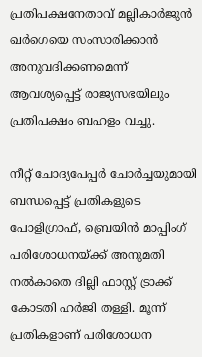പ്രതിപക്ഷനേതാവ് മല്ലികാര്‍ജുന്‍ ഖര്‍ഗെയെ സംസാരിക്കാന്‍ അനുവദിക്കണമെന്ന് ആവശ്യപ്പെട്ട് രാജ്യസഭയിലും പ്രതിപക്ഷം ബഹളം വച്ചു.

നീറ്റ് ചോദ്യപേപ്പര്‍ ചോര്‍ച്ചയുമായി ബന്ധപ്പെട്ട് പ്രതികളുടെ പോളിഗ്രാഫ്, ബ്രെയിന്‍ മാപ്പിംഗ് പരിശോധനയ്ക്ക് അനുമതി നല്‍കാതെ ദില്ലി ഫാസ്റ്റ് ട്രാക്ക് കോടതി ഹര്‍ജി തള്ളി. മൂന്ന് പ്രതികളാണ് പരിശോധന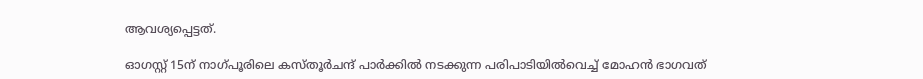ആവശ്യപ്പെട്ടത്.

ഓഗസ്റ്റ് 15ന് നാഗ്പൂരിലെ കസ്തൂര്‍ചന്ദ് പാര്‍ക്കില്‍ നടക്കുന്ന പരിപാടിയില്‍വെച്ച് മോഹന്‍ ഭാഗവത്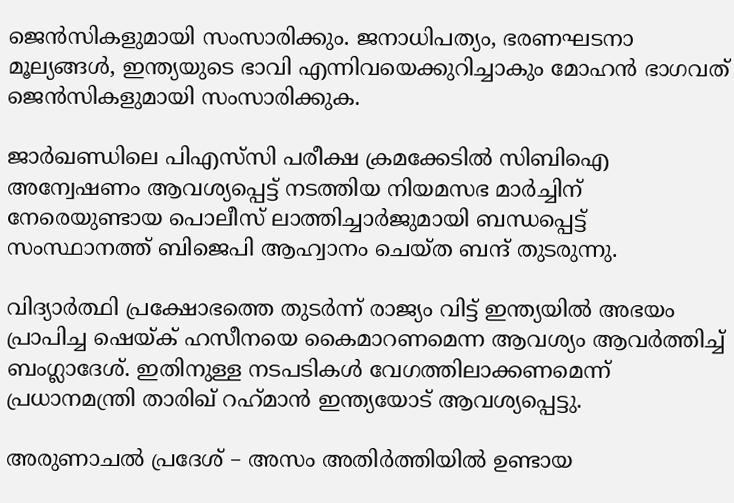ജെന്‍സികളുമായി സംസാരിക്കും. ജനാധിപത്യം, ഭരണഘടനാ മൂല്യങ്ങള്‍, ഇന്ത്യയുടെ ഭാവി എന്നിവയെക്കുറിച്ചാകും മോഹന്‍ ഭാഗവത് ജെന്‍സികളുമായി സംസാരിക്കുക.

ജാര്‍ഖണ്ഡിലെ പിഎസ്‌സി പരീക്ഷ ക്രമക്കേടില്‍ സിബിഐ അന്വേഷണം ആവശ്യപ്പെട്ട് നടത്തിയ നിയമസഭ മാര്‍ച്ചിന് നേരെയുണ്ടായ പൊലീസ് ലാത്തിച്ചാര്‍ജുമായി ബന്ധപ്പെട്ട് സംസ്ഥാനത്ത് ബിജെപി ആഹ്വാനം ചെയ്ത ബന്ദ് തുടരുന്നു.

വിദ്യാര്‍ത്ഥി പ്രക്ഷോഭത്തെ തുടര്‍ന്ന് രാജ്യം വിട്ട് ഇന്ത്യയില്‍ അഭയം പ്രാപിച്ച ഷെയ്ക് ഹസീനയെ കൈമാറണമെന്ന ആവശ്യം ആവര്‍ത്തിച്ച് ബംഗ്ലാദേശ്. ഇതിനുള്ള നടപടികള്‍ വേഗത്തിലാക്കണമെന്ന് പ്രധാനമന്ത്രി താരിഖ് റഹ്‌മാന്‍ ഇന്ത്യയോട് ആവശ്യപ്പെട്ടു.

അരുണാചല്‍ പ്രദേശ് – അസം അതിര്‍ത്തിയില്‍ ഉണ്ടായ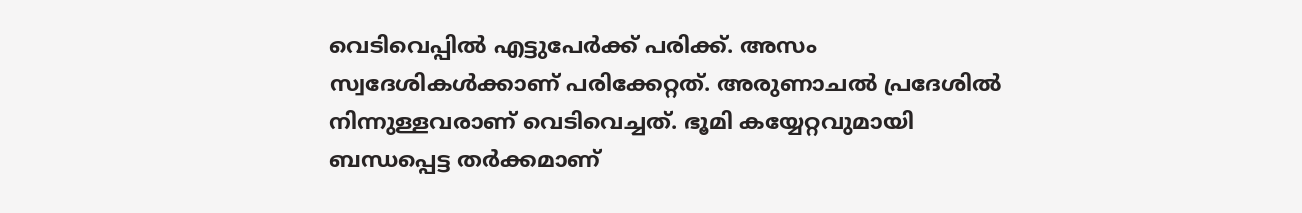വെടിവെപ്പില്‍ എട്ടുപേര്‍ക്ക് പരിക്ക്. അസം സ്വദേശികള്‍ക്കാണ് പരിക്കേറ്റത്. അരുണാചല്‍ പ്രദേശില്‍ നിന്നുള്ളവരാണ് വെടിവെച്ചത്. ഭൂമി കയ്യേറ്റവുമായി ബന്ധപ്പെട്ട തര്‍ക്കമാണ്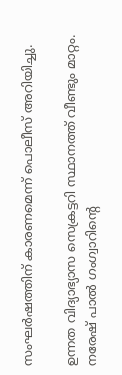സംഘര്‍ഷത്തിന് കാരണമെന്ന് പൊലീസ് അറിയിച്ചു.

ഉന്നത വിദ്യാഭ്യാസ സെക്രട്ടറി സ്ഥാനത്ത് വീണ്ടും മാറ്റം. നരേഷ് പാല്‍ ഗംഗ്വാറിന്റെ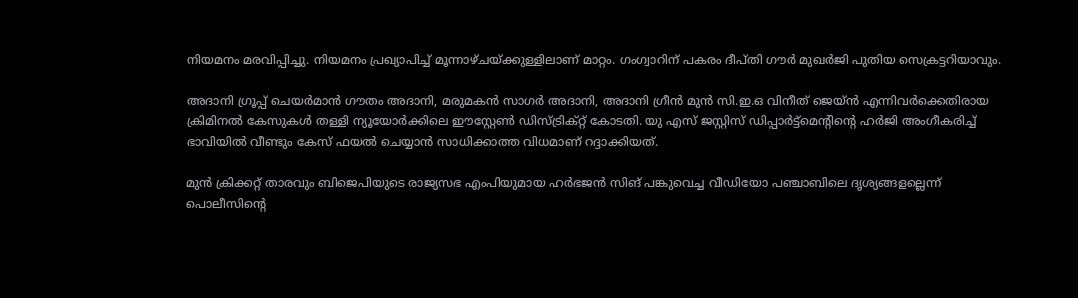നിയമനം മരവിപ്പിച്ചു. നിയമനം പ്രഖ്യാപിച്ച് മൂന്നാഴ്ചയ്ക്കുള്ളിലാണ് മാറ്റം. ഗംഗ്വാറിന് പകരം ദീപ്തി ഗൗര്‍ മുഖര്‍ജി പുതിയ സെക്രട്ടറിയാവും.

അദാനി ഗ്രൂപ്പ് ചെയര്‍മാന്‍ ഗൗതം അദാനി, മരുമകന്‍ സാഗര്‍ അദാനി, അദാനി ഗ്രീന്‍ മുന്‍ സി.ഇ.ഒ വിനീത് ജെയ്ന്‍ എന്നിവര്‍ക്കെതിരായ ക്രിമിനല്‍ കേസുകള്‍ തള്ളി ന്യൂയോര്‍ക്കിലെ ഈസ്റ്റേണ്‍ ഡിസ്ട്രിക്റ്റ് കോടതി. യു എസ് ജസ്റ്റിസ് ഡിപ്പാര്‍ട്ട്മെന്റിന്റെ ഹര്‍ജി അംഗീകരിച്ച് ഭാവിയില്‍ വീണ്ടും കേസ് ഫയല്‍ ചെയ്യാന്‍ സാധിക്കാത്ത വിധമാണ് റദ്ദാക്കിയത്.

മുന്‍ ക്രിക്കറ്റ് താരവും ബിജെപിയുടെ രാജ്യസഭ എംപിയുമായ ഹര്‍ഭജന്‍ സിങ് പങ്കുവെച്ച വീഡിയോ പഞ്ചാബിലെ ദൃശ്യങ്ങളല്ലെന്ന് പൊലീസിന്റെ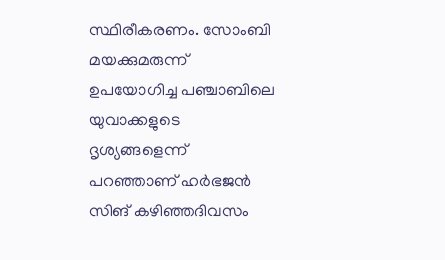സ്ഥിരീകരണം. സോംബി മയക്കുമരുന്ന് ഉപയോഗിച്ച പഞ്ചാബിലെ യുവാക്കളുടെ ദൃശ്യങ്ങളെന്ന് പറഞ്ഞാണ് ഹര്‍ഭജന്‍ സിങ് കഴിഞ്ഞദിവസം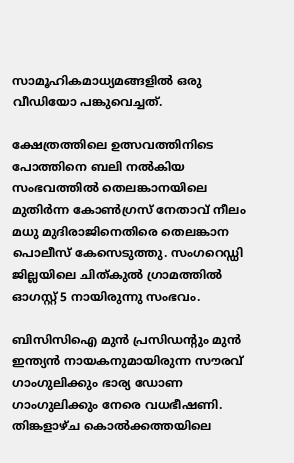സാമൂഹികമാധ്യമങ്ങളില്‍ ഒരു വീഡിയോ പങ്കുവെച്ചത്.

ക്ഷേത്രത്തിലെ ഉത്സവത്തിനിടെ പോത്തിനെ ബലി നല്‍കിയ സംഭവത്തില്‍ തെലങ്കാനയിലെ മുതിര്‍ന്ന കോണ്‍ഗ്രസ് നേതാവ് നീലം മധു മുദിരാജിനെതിരെ തെലങ്കാന പൊലീസ് കേസെടുത്തു. സംഗറെഡ്ഡി ജില്ലയിലെ ചിത്കുല്‍ ഗ്രാമത്തില്‍ ഓഗസ്റ്റ് 5 നായിരുന്നു സംഭവം.

ബിസിസിഐ മുന്‍ പ്രസിഡന്റും മുന്‍ ഇന്ത്യന്‍ നായകനുമായിരുന്ന സൗരവ് ഗാംഗുലിക്കും ഭാര്യ ഡോണ ഗാംഗുലിക്കും നേരെ വധഭീഷണി. തിങ്കളാഴ്ച കൊല്‍ക്കത്തയിലെ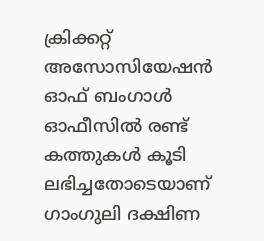ക്രിക്കറ്റ് അസോസിയേഷന്‍ ഓഫ് ബംഗാള്‍ ഓഫീസില്‍ രണ്ട് കത്തുകള്‍ കൂടി ലഭിച്ചതോടെയാണ് ഗാംഗുലി ദക്ഷിണ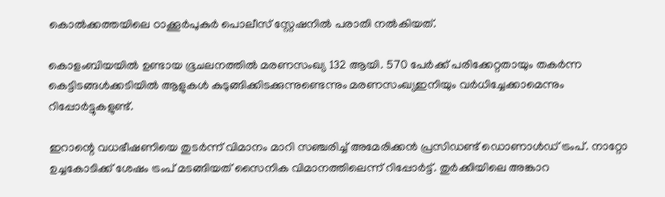കൊല്‍ക്കത്തയിലെ ഠാക്കൂര്‍പുകുര്‍ പൊലീസ് സ്റ്റേഷനില്‍ പരാതി നല്‍കിയത്.

കൊളംബിയയില്‍ ഉണ്ടായ ഭൂചലനത്തില്‍ മരണസംഖ്യ 132 ആയി. 570 പേര്‍ക്ക് പരിക്കേറ്റതായും തകര്‍ന്ന കെട്ടിടങ്ങള്‍ക്കടിയില്‍ ആളുകള്‍ കുടുങ്ങിക്കിടക്കുന്നുണ്ടെന്നും മരണസംഖ്യഇനിയും വര്‍ധിച്ചേക്കാമെന്നും റിപ്പോര്‍ട്ടുകളുണ്ട്.

ഇറാന്റെ വധഭീഷണിയെ തുടര്‍ന്ന് വിമാനം മാറി സഞ്ചരിച്ച് അമേരിക്കന്‍ പ്രസിഡണ്ട് ഡൊണാള്‍ഡ് ട്രംപ്. നാറ്റോ ഉച്ചകോടിക്ക് ശേഷം ട്രംപ് മടങ്ങിയത് സൈനിക വിമാനത്തിലെന്ന് റിപ്പോര്‍ട്ട്. തുര്‍ക്കിയിലെ അങ്കാറ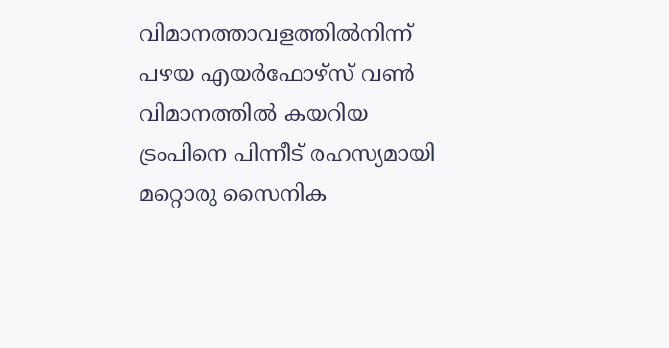വിമാനത്താവളത്തില്‍നിന്ന് പഴയ എയര്‍ഫോഴ്‌സ് വണ്‍ വിമാനത്തില്‍ കയറിയ ട്രംപിനെ പിന്നീട് രഹസ്യമായി മറ്റൊരു സൈനിക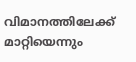വിമാനത്തിലേക്ക് മാറ്റിയെന്നും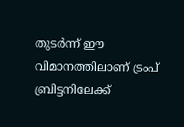തുടര്‍ന്ന് ഈ വിമാനത്തിലാണ് ട്രംപ് ബ്രിട്ടനിലേക്ക്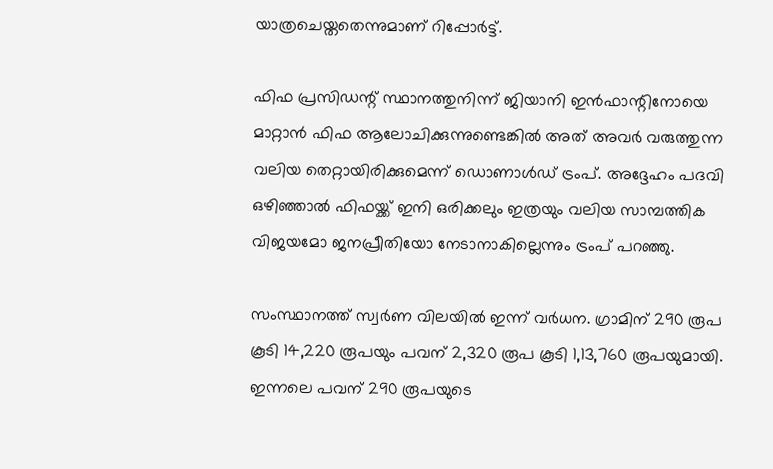യാത്രചെയ്തതെന്നുമാണ് റിപ്പോര്‍ട്ട്.

ഫിഫ പ്രസിഡന്റ് സ്ഥാനത്തുനിന്ന് ജിയാനി ഇന്‍ഫാന്റിനോയെ മാറ്റാന്‍ ഫിഫ ആലോചിക്കുന്നുണ്ടെങ്കില്‍ അത് അവര്‍ വരുത്തുന്ന വലിയ തെറ്റായിരിക്കുമെന്ന് ഡൊണാള്‍ഡ് ട്രംപ്. അദ്ദേഹം പദവി ഒഴിഞ്ഞാല്‍ ഫിഫയ്ക്ക് ഇനി ഒരിക്കലും ഇത്രയും വലിയ സാമ്പത്തിക വിജയമോ ജനപ്രീതിയോ നേടാനാകില്ലെന്നും ട്രംപ് പറഞ്ഞു.

സംസ്ഥാനത്ത് സ്വര്‍ണ വിലയില്‍ ഇന്ന് വര്‍ധന. ഗ്രാമിന് 290 രൂപ കൂടി 14,220 രൂപയും പവന് 2,320 രൂപ കൂടി 1,13,760 രൂപയുമായി. ഇന്നലെ പവന് 290 രൂപയുടെ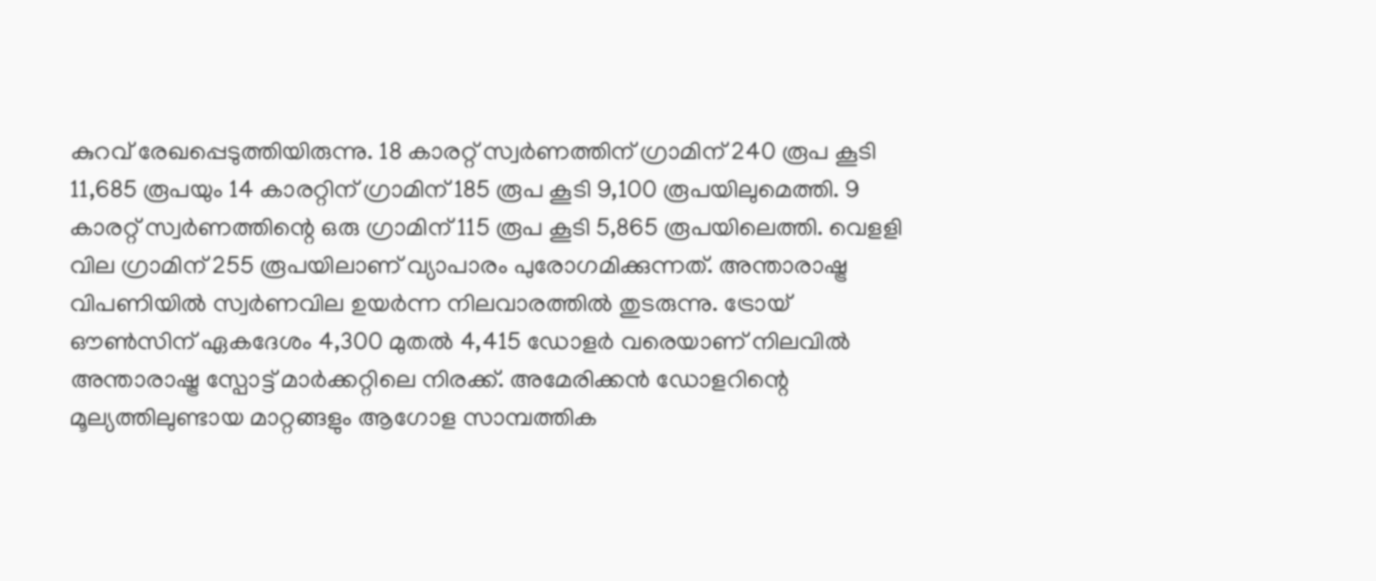കുറവ് രേഖപ്പെടുത്തിയിരുന്നു. 18 കാരറ്റ് സ്വര്‍ണത്തിന് ഗ്രാമിന് 240 രൂപ കൂടി 11,685 രൂപയും 14 കാരറ്റിന് ഗ്രാമിന് 185 രൂപ കൂടി 9,100 രൂപയിലുമെത്തി. 9 കാരറ്റ് സ്വര്‍ണത്തിന്റെ ഒരു ഗ്രാമിന് 115 രൂപ കൂടി 5,865 രൂപയിലെത്തി. വെളളി വില ഗ്രാമിന് 255 രൂപയിലാണ് വ്യാപാരം പുരോഗമിക്കുന്നത്. അന്താരാഷ്ട്ര വിപണിയില്‍ സ്വര്‍ണവില ഉയര്‍ന്ന നിലവാരത്തില്‍ തുടരുന്നു. ട്രോയ് ഔണ്‍സിന് ഏകദേശം 4,300 മുതല്‍ 4,415 ഡോളര്‍ വരെയാണ് നിലവില്‍ അന്താരാഷ്ട്ര സ്പോട്ട് മാര്‍ക്കറ്റിലെ നിരക്ക്. അമേരിക്കന്‍ ഡോളറിന്റെ മൂല്യത്തിലുണ്ടായ മാറ്റങ്ങളും ആഗോള സാമ്പത്തിക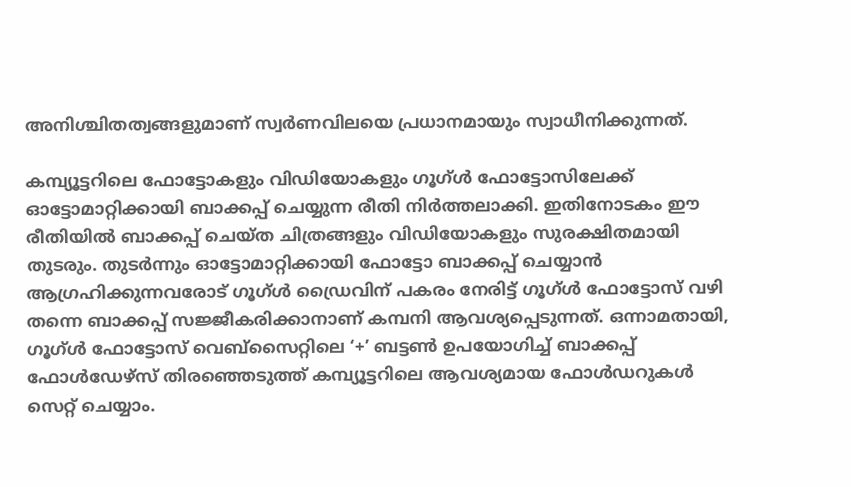അനിശ്ചിതത്വങ്ങളുമാണ് സ്വര്‍ണവിലയെ പ്രധാനമായും സ്വാധീനിക്കുന്നത്.

കമ്പ്യൂട്ടറിലെ ഫോട്ടോകളും വിഡിയോകളും ഗൂഗ്ള്‍ ഫോട്ടോസിലേക്ക് ഓട്ടോമാറ്റിക്കായി ബാക്കപ്പ് ചെയ്യുന്ന രീതി നിര്‍ത്തലാക്കി. ഇതിനോടകം ഈ രീതിയില്‍ ബാക്കപ്പ് ചെയ്ത ചിത്രങ്ങളും വിഡിയോകളും സുരക്ഷിതമായി തുടരും. തുടര്‍ന്നും ഓട്ടോമാറ്റിക്കായി ഫോട്ടോ ബാക്കപ്പ് ചെയ്യാന്‍ ആഗ്രഹിക്കുന്നവരോട് ഗൂഗ്ള്‍ ഡ്രൈവിന് പകരം നേരിട്ട് ഗൂഗ്ള്‍ ഫോട്ടോസ് വഴി തന്നെ ബാക്കപ്പ് സജ്ജീകരിക്കാനാണ് കമ്പനി ആവശ്യപ്പെടുന്നത്. ഒന്നാമതായി, ഗൂഗ്ള്‍ ഫോട്ടോസ് വെബ്‌സൈറ്റിലെ ‘+’ ബട്ടണ്‍ ഉപയോഗിച്ച് ബാക്കപ്പ് ഫോള്‍ഡേഴ്സ് തിരഞ്ഞെടുത്ത് കമ്പ്യൂട്ടറിലെ ആവശ്യമായ ഫോള്‍ഡറുകള്‍ സെറ്റ് ചെയ്യാം.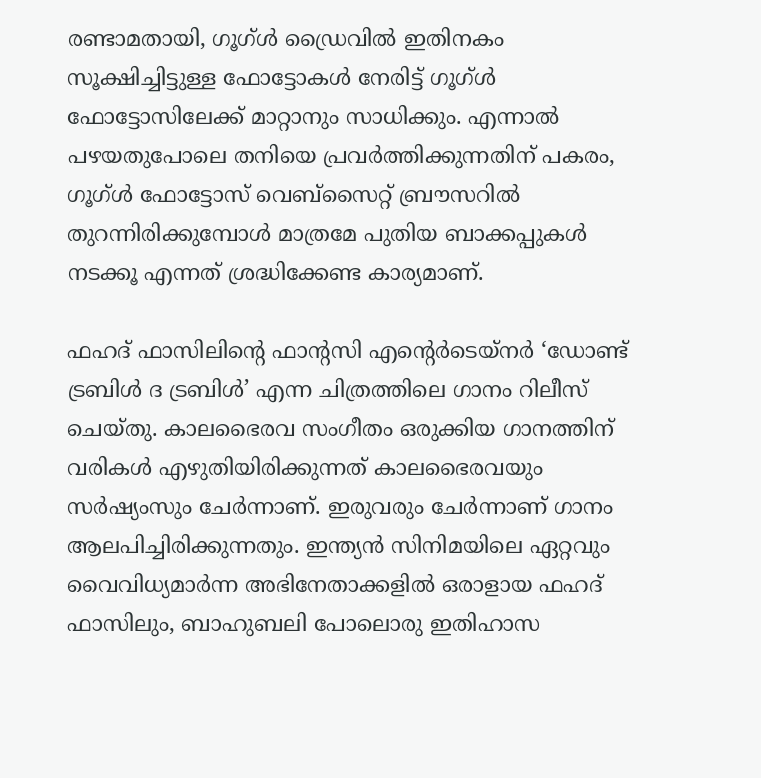രണ്ടാമതായി, ഗൂഗ്ള്‍ ഡ്രൈവില്‍ ഇതിനകം സൂക്ഷിച്ചിട്ടുള്ള ഫോട്ടോകള്‍ നേരിട്ട് ഗൂഗ്ള്‍ ഫോട്ടോസിലേക്ക് മാറ്റാനും സാധിക്കും. എന്നാല്‍ പഴയതുപോലെ തനിയെ പ്രവര്‍ത്തിക്കുന്നതിന് പകരം, ഗൂഗ്ള്‍ ഫോട്ടോസ് വെബ്‌സൈറ്റ് ബ്രൗസറില്‍ തുറന്നിരിക്കുമ്പോള്‍ മാത്രമേ പുതിയ ബാക്കപ്പുകള്‍ നടക്കൂ എന്നത് ശ്രദ്ധിക്കേണ്ട കാര്യമാണ്.

ഫഹദ് ഫാസിലിന്റെ ഫാന്റസി എന്റെര്‍ടെയ്നര്‍ ‘ഡോണ്ട് ട്രബിള്‍ ദ ട്രബിള്‍’ എന്ന ചിത്രത്തിലെ ഗാനം റിലീസ് ചെയ്തു. കാലഭൈരവ സംഗീതം ഒരുക്കിയ ഗാനത്തിന് വരികള്‍ എഴുതിയിരിക്കുന്നത് കാലഭൈരവയും സര്‍ഷ്യംസും ചേര്‍ന്നാണ്. ഇരുവരും ചേര്‍ന്നാണ് ഗാനം ആലപിച്ചിരിക്കുന്നതും. ഇന്ത്യന്‍ സിനിമയിലെ ഏറ്റവും വൈവിധ്യമാര്‍ന്ന അഭിനേതാക്കളില്‍ ഒരാളായ ഫഹദ് ഫാസിലും, ബാഹുബലി പോലൊരു ഇതിഹാസ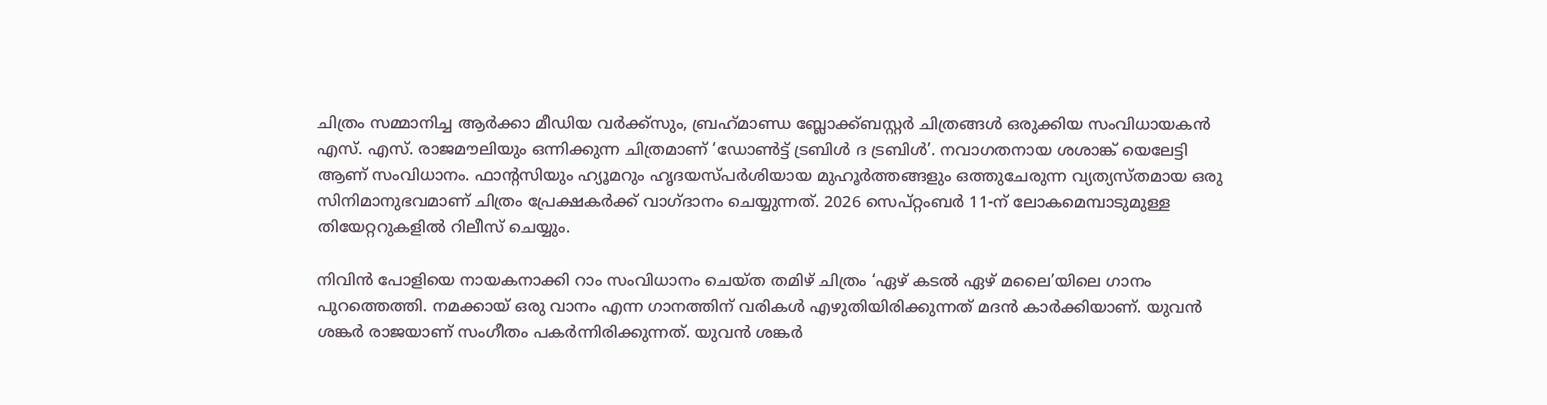ചിത്രം സമ്മാനിച്ച ആര്‍ക്കാ മീഡിയ വര്‍ക്ക്സും, ബ്രഹ്‌മാണ്ഡ ബ്ലോക്ക്ബസ്റ്റര്‍ ചിത്രങ്ങള്‍ ഒരുക്കിയ സംവിധായകന്‍ എസ്. എസ്. രാജമൗലിയും ഒന്നിക്കുന്ന ചിത്രമാണ് ‘ഡോണ്‍ട്ട് ട്രബിള്‍ ദ ട്രബിള്‍’. നവാഗതനായ ശശാങ്ക് യെലേട്ടി ആണ് സംവിധാനം. ഫാന്റസിയും ഹ്യൂമറും ഹൃദയസ്പര്‍ശിയായ മുഹൂര്‍ത്തങ്ങളും ഒത്തുചേരുന്ന വ്യത്യസ്തമായ ഒരു സിനിമാനുഭവമാണ് ചിത്രം പ്രേക്ഷകര്‍ക്ക് വാഗ്ദാനം ചെയ്യുന്നത്. 2026 സെപ്റ്റംബര്‍ 11-ന് ലോകമെമ്പാടുമുള്ള തിയേറ്ററുകളില്‍ റിലീസ് ചെയ്യും.

നിവിന്‍ പോളിയെ നായകനാക്കി റാം സംവിധാനം ചെയ്ത തമിഴ് ചിത്രം ‘ഏഴ് കടല്‍ ഏഴ് മലൈ’യിലെ ഗാനം പുറത്തെത്തി. നമക്കായ് ഒരു വാനം എന്ന ഗാനത്തിന് വരികള്‍ എഴുതിയിരിക്കുന്നത് മദന്‍ കാര്‍ക്കിയാണ്. യുവന്‍ ശങ്കര്‍ രാജയാണ് സംഗീതം പകര്‍ന്നിരിക്കുന്നത്. യുവന്‍ ശങ്കര്‍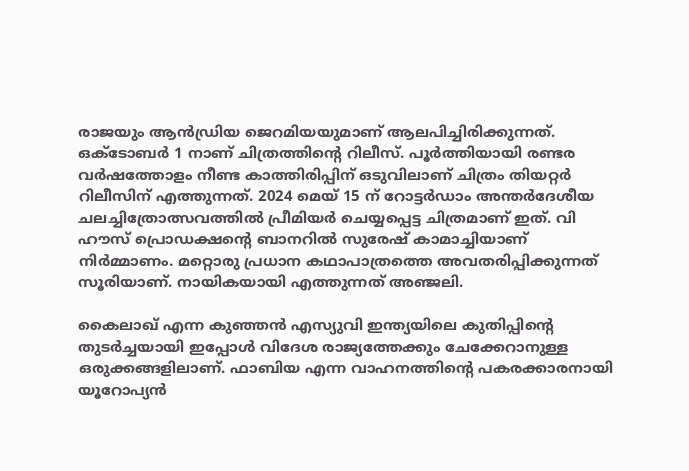രാജയും ആന്‍ഡ്രിയ ജെറമിയയുമാണ് ആലപിച്ചിരിക്കുന്നത്. ഒക്ടോബര്‍ 1 നാണ് ചിത്രത്തിന്റെ റിലീസ്. പൂര്‍ത്തിയായി രണ്ടര വര്‍ഷത്തോളം നീണ്ട കാത്തിരിപ്പിന് ഒടുവിലാണ് ചിത്രം തിയറ്റര്‍ റിലീസിന് എത്തുന്നത്. 2024 മെയ് 15 ന് റോട്ടര്‍ഡാം അന്തര്‍ദേശീയ ചലച്ചിത്രോത്സവത്തില്‍ പ്രീമിയര്‍ ചെയ്യപ്പെട്ട ചിത്രമാണ് ഇത്. വി ഹൗസ് പ്രൊഡക്ഷന്റെ ബാനറില്‍ സുരേഷ് കാമാച്ചിയാണ് നിര്‍മ്മാണം. മറ്റൊരു പ്രധാന കഥാപാത്രത്തെ അവതരിപ്പിക്കുന്നത് സൂരിയാണ്. നായികയായി എത്തുന്നത് അഞ്ജലി.

കൈലാഖ് എന്ന കുഞ്ഞന്‍ എസ്യുവി ഇന്ത്യയിലെ കുതിപ്പിന്റെ തുടര്‍ച്ചയായി ഇപ്പോള്‍ വിദേശ രാജ്യത്തേക്കും ചേക്കേറാനുള്ള ഒരുക്കങ്ങളിലാണ്. ഫാബിയ എന്ന വാഹനത്തിന്റെ പകരക്കാരനായി യൂറോപ്യന്‍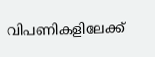വിപണികളിലേക്ക്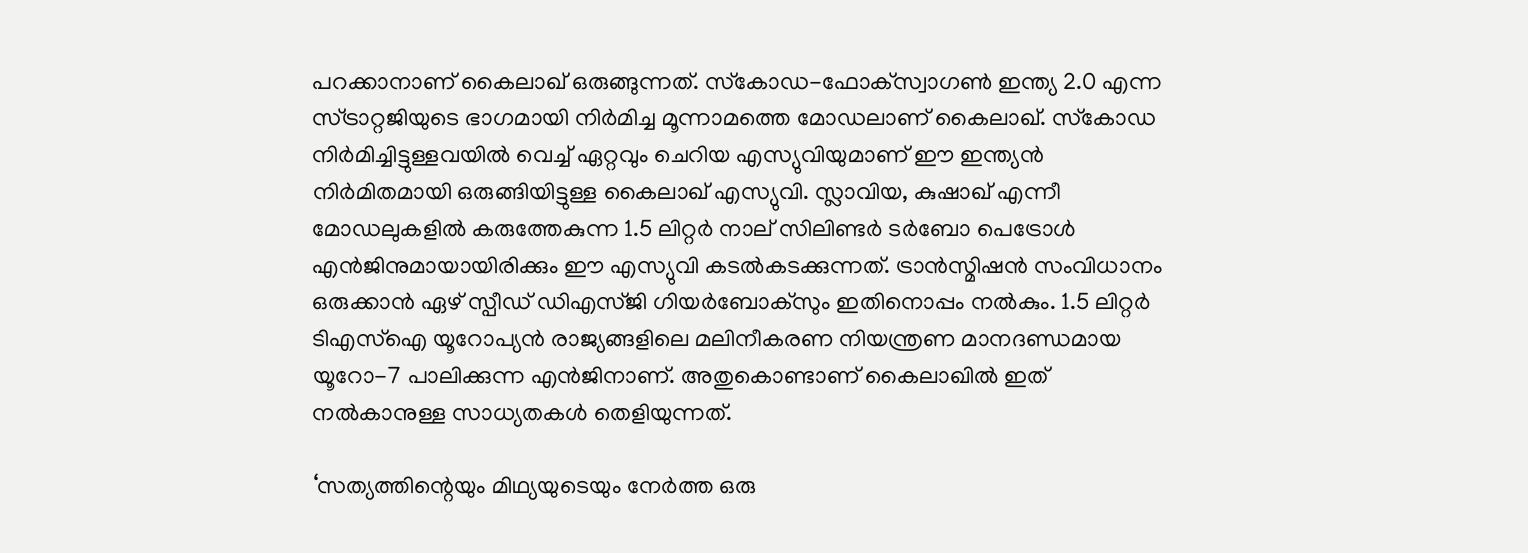പറക്കാനാണ് കൈലാഖ് ഒരുങ്ങുന്നത്. സ്‌കോഡ-ഫോക്‌സ്വാഗണ്‍ ഇന്ത്യ 2.0 എന്ന സ്ട്രാറ്റജിയുടെ ഭാഗമായി നിര്‍മിച്ച മൂന്നാമത്തെ മോഡലാണ് കൈലാഖ്. സ്‌കോഡ നിര്‍മിച്ചിട്ടുള്ളവയില്‍ വെച്ച് ഏറ്റവും ചെറിയ എസ്യുവിയുമാണ് ഈ ഇന്ത്യന്‍ നിര്‍മിതമായി ഒരുങ്ങിയിട്ടുള്ള കൈലാഖ് എസ്യുവി. സ്ലാവിയ, കുഷാഖ് എന്നീ മോഡലുകളില്‍ കരുത്തേകുന്ന 1.5 ലിറ്റര്‍ നാല് സിലിണ്ടര്‍ ടര്‍ബോ പെട്രോള്‍ എന്‍ജിനുമായായിരിക്കും ഈ എസ്യുവി കടല്‍കടക്കുന്നത്. ട്രാന്‍സ്മിഷന്‍ സംവിധാനം ഒരുക്കാന്‍ ഏഴ് സ്പീഡ് ഡിഎസ്ജി ഗിയര്‍ബോക്‌സും ഇതിനൊപ്പം നല്‍കും. 1.5 ലിറ്റര്‍ ടിഎസ്‌ഐ യൂറോപ്യന്‍ രാജ്യങ്ങളിലെ മലിനീകരണ നിയന്ത്രണ മാനദണ്ഡമായ യൂറോ-7 പാലിക്കുന്ന എന്‍ജിനാണ്. അതുകൊണ്ടാണ് കൈലാഖില്‍ ഇത് നല്‍കാനുള്ള സാധ്യതകള്‍ തെളിയുന്നത്.

‘സത്യത്തിന്റെയും മിഥ്യയുടെയും നേര്‍ത്ത ഒരു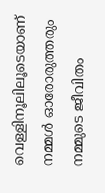വെള്ളിനൂലിലൂടെയാണ് നമ്മള്‍ ഓരോരുത്തരും നമ്മുടെ ജീവിതം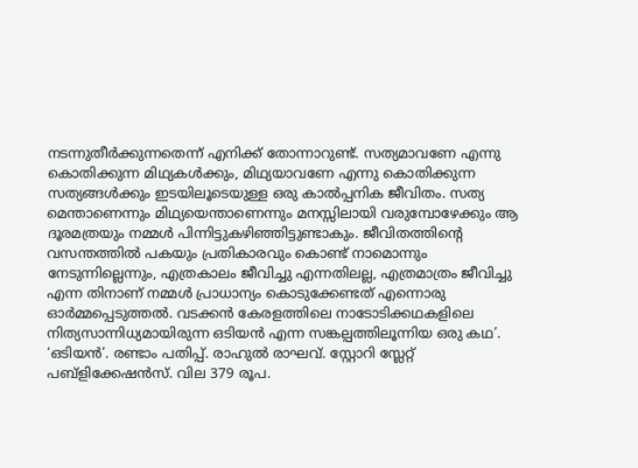നടന്നുതീര്‍ക്കുന്നതെന്ന് എനിക്ക് തോന്നാറുണ്ട്. സത്യമാവണേ എന്നു കൊതിക്കുന്ന മിഥ്യകള്‍ക്കും, മിഥ്യയാവണേ എന്നു കൊതിക്കുന്ന സത്യങ്ങള്‍ക്കും ഇടയിലൂടെയുള്ള ഒരു കാല്‍പ്പനിക ജീവിതം. സത്യ മെന്താണെന്നും മിഥ്യയെന്താണെന്നും മനസ്സിലായി വരുമ്പോഴേക്കും ആ ദൂരമത്രയും നമ്മള്‍ പിന്നിട്ടുകഴിഞ്ഞിട്ടുണ്ടാകും. ജീവിതത്തിന്റെ വസന്തത്തില്‍ പകയും പ്രതികാരവും കൊണ്ട് നാമൊന്നും നേടുന്നില്ലെന്നും, എത്രകാലം ജീവിച്ചു എന്നതിലല്ല, എത്രമാത്രം ജീവിച്ചു എന്ന തിനാണ് നമ്മള്‍ പ്രാധാന്യം കൊടുക്കേണ്ടത് എന്നൊരു ഓര്‍മ്മപ്പെടുത്തല്‍. വടക്കന്‍ കേരളത്തിലെ നാടോടിക്കഥകളിലെ നിത്യസാന്നിധ്യമായിരുന്ന ഒടിയന്‍ എന്ന സങ്കല്പത്തിലൂന്നിയ ഒരു കഥ’. ‘ഒടിയന്‍’. രണ്ടാം പതിപ്പ്. രാഹുല്‍ രാഘവ്. സ്റ്റോറി സ്ലേറ്റ് പബ്ളിക്കേഷന്‍സ്. വില 379 രൂപ.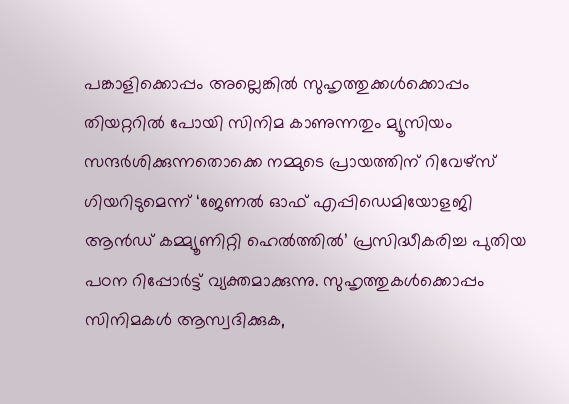പങ്കാളിക്കൊപ്പം അല്ലെങ്കില്‍ സുഹൃത്തുക്കള്‍ക്കൊപ്പം തിയറ്ററില്‍ പോയി സിനിമ കാണുന്നതും മ്യൂസിയം സന്ദര്‍ശിക്കുന്നതൊക്കെ നമ്മുടെ പ്രായത്തിന് റിവേഴ്സ് ഗിയറിടുമെന്ന് ‘ജേണല്‍ ഓഫ് എപ്പിഡെമിയോളജി ആന്‍ഡ് കമ്മ്യൂണിറ്റി ഹെല്‍ത്തില്‍’ പ്രസിദ്ധീകരിച്ച പുതിയ പഠന റിപ്പോര്‍ട്ട് വ്യക്തമാക്കുന്നു. സുഹൃത്തുകള്‍ക്കൊപ്പം സിനിമകള്‍ ആസ്വദിക്കുക,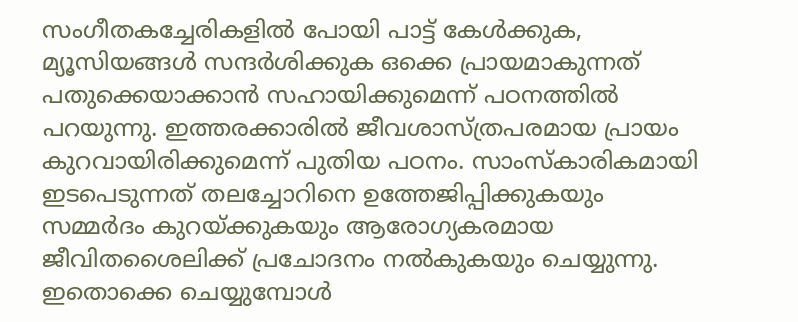സംഗീതകച്ചേരികളില്‍ പോയി പാട്ട് കേള്‍ക്കുക, മ്യൂസിയങ്ങള്‍ സന്ദര്‍ശിക്കുക ഒക്കെ പ്രായമാകുന്നത് പതുക്കെയാക്കാന്‍ സഹായിക്കുമെന്ന് പഠനത്തില്‍ പറയുന്നു. ഇത്തരക്കാരില്‍ ജീവശാസ്ത്രപരമായ പ്രായം കുറവായിരിക്കുമെന്ന് പുതിയ പഠനം. സാംസ്‌കാരികമായി ഇടപെടുന്നത് തലച്ചോറിനെ ഉത്തേജിപ്പിക്കുകയും സമ്മര്‍ദം കുറയ്ക്കുകയും ആരോഗ്യകരമായ ജീവിതശൈലിക്ക് പ്രചോദനം നല്‍കുകയും ചെയ്യുന്നു. ഇതൊക്കെ ചെയ്യുമ്പോള്‍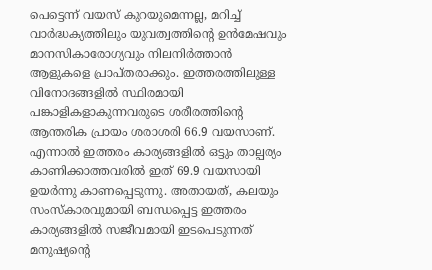പെട്ടെന്ന് വയസ് കുറയുമെന്നല്ല, മറിച്ച് വാര്‍ദ്ധക്യത്തിലും യുവത്വത്തിന്റെ ഉന്‍മേഷവും മാനസികാരോഗ്യവും നിലനിര്‍ത്താന്‍ ആളുകളെ പ്രാപ്തരാക്കും. ഇത്തരത്തിലുള്ള വിനോദങ്ങളില്‍ സ്ഥിരമായി പങ്കാളികളാകുന്നവരുടെ ശരീരത്തിന്റെ ആന്തരിക പ്രായം ശരാശരി 66.9 വയസാണ്. എന്നാല്‍ ഇത്തരം കാര്യങ്ങളില്‍ ഒട്ടും താല്പര്യം കാണിക്കാത്തവരില്‍ ഇത് 69.9 വയസായി ഉയര്‍ന്നു കാണപ്പെടുന്നു. അതായത്, കലയും സംസ്‌കാരവുമായി ബന്ധപ്പെട്ട ഇത്തരം കാര്യങ്ങളില്‍ സജീവമായി ഇടപെടുന്നത് മനുഷ്യന്റെ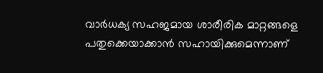വാര്‍ധക്യ സഹജമായ ശാരീരിക മാറ്റങ്ങളെ പതുക്കെയാക്കാന്‍ സഹായിക്കുമെന്നാണ്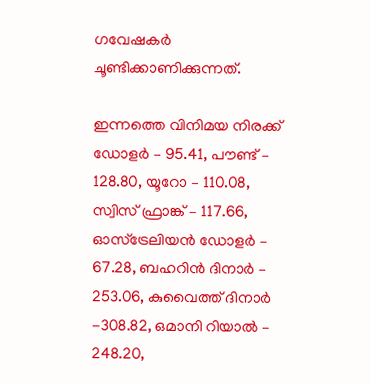ഗവേഷകര്‍ ചൂണ്ടിക്കാണിക്കുന്നത്.

ഇന്നത്തെ വിനിമയ നിരക്ക്
ഡോളര്‍ – 95.41, പൗണ്ട് – 128.80, യൂറോ – 110.08, സ്വിസ് ഫ്രാങ്ക് – 117.66, ഓസ്‌ട്രേലിയന്‍ ഡോളര്‍ – 67.28, ബഹറിന്‍ ദിനാര്‍ – 253.06, കുവൈത്ത് ദിനാര്‍ -308.82, ഒമാനി റിയാല്‍ – 248.20,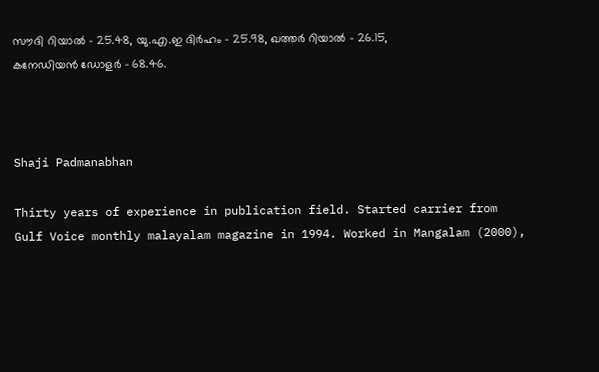സൗദി റിയാല്‍ – 25.48, യു.എ.ഇ ദിര്‍ഹം – 25.98, ഖത്തര്‍ റിയാല്‍ – 26.15, കനേഡിയന്‍ ഡോളര്‍ – 68.46.



Shaji Padmanabhan

Thirty years of experience in publication field. Started carrier from Gulf Voice monthly malayalam magazine in 1994. Worked in Mangalam (2000),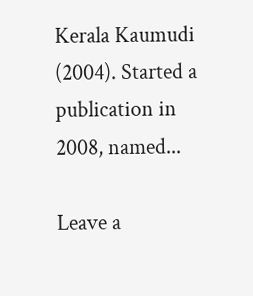Kerala Kaumudi (2004). Started a publication in 2008, named...

Leave a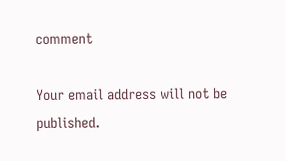comment

Your email address will not be published.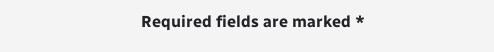Required fields are marked *